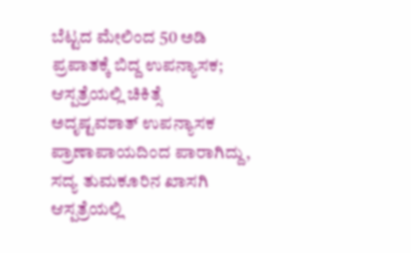ಬೆಟ್ಟದ ಮೇಲಿಂದ 50 ಅಡಿ ಪ್ರಪಾತಕ್ಕೆ ಬಿದ್ದ ಉಪನ್ಯಾಸಕ; ಆಸ್ಪತ್ರೆಯಲ್ಲಿ ಚಿಕಿತ್ಸೆ
ಅದೃಷ್ಟವಶಾತ್ ಉಪನ್ಯಾಸಕ ಪ್ರಾಣಾಪಾಯದಿಂದ ಪಾರಾಗಿದ್ದು, ಸದ್ಯ ತುಮಕೂರಿನ ಖಾಸಗಿ ಆಸ್ಪತ್ರೆಯಲ್ಲಿ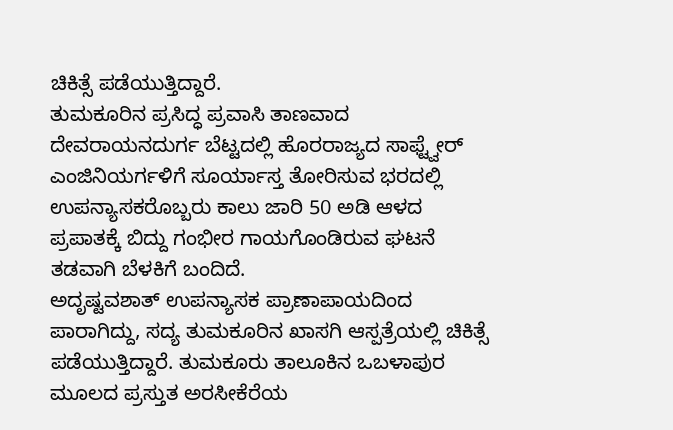ಚಿಕಿತ್ಸೆ ಪಡೆಯುತ್ತಿದ್ದಾರೆ.
ತುಮಕೂರಿನ ಪ್ರಸಿದ್ಧ ಪ್ರವಾಸಿ ತಾಣವಾದ ದೇವರಾಯನದುರ್ಗ ಬೆಟ್ಟದಲ್ಲಿ ಹೊರರಾಜ್ಯದ ಸಾಫ್ಟ್ವೇರ್ ಎಂಜಿನಿಯರ್ಗಳಿಗೆ ಸೂರ್ಯಾಸ್ತ ತೋರಿಸುವ ಭರದಲ್ಲಿ ಉಪನ್ಯಾಸಕರೊಬ್ಬರು ಕಾಲು ಜಾರಿ 50 ಅಡಿ ಆಳದ ಪ್ರಪಾತಕ್ಕೆ ಬಿದ್ದು ಗಂಭೀರ ಗಾಯಗೊಂಡಿರುವ ಘಟನೆ ತಡವಾಗಿ ಬೆಳಕಿಗೆ ಬಂದಿದೆ.
ಅದೃಷ್ಟವಶಾತ್ ಉಪನ್ಯಾಸಕ ಪ್ರಾಣಾಪಾಯದಿಂದ ಪಾರಾಗಿದ್ದು, ಸದ್ಯ ತುಮಕೂರಿನ ಖಾಸಗಿ ಆಸ್ಪತ್ರೆಯಲ್ಲಿ ಚಿಕಿತ್ಸೆ ಪಡೆಯುತ್ತಿದ್ದಾರೆ. ತುಮಕೂರು ತಾಲೂಕಿನ ಒಬಳಾಪುರ ಮೂಲದ ಪ್ರಸ್ತುತ ಅರಸೀಕೆರೆಯ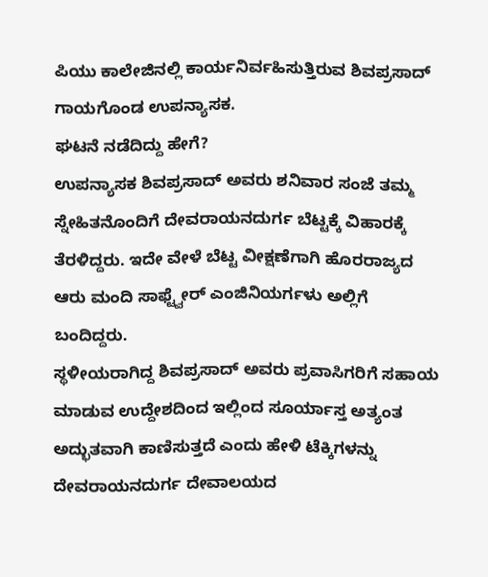ಪಿಯು ಕಾಲೇಜಿನಲ್ಲಿ ಕಾರ್ಯನಿರ್ವಹಿಸುತ್ತಿರುವ ಶಿವಪ್ರಸಾದ್ ಗಾಯಗೊಂಡ ಉಪನ್ಯಾಸಕ.
ಘಟನೆ ನಡೆದಿದ್ದು ಹೇಗೆ?
ಉಪನ್ಯಾಸಕ ಶಿವಪ್ರಸಾದ್ ಅವರು ಶನಿವಾರ ಸಂಜೆ ತಮ್ಮ ಸ್ನೇಹಿತನೊಂದಿಗೆ ದೇವರಾಯನದುರ್ಗ ಬೆಟ್ಟಕ್ಕೆ ವಿಹಾರಕ್ಕೆ ತೆರಳಿದ್ದರು. ಇದೇ ವೇಳೆ ಬೆಟ್ಟ ವೀಕ್ಷಣೆಗಾಗಿ ಹೊರರಾಜ್ಯದ ಆರು ಮಂದಿ ಸಾಫ್ಟ್ವೇರ್ ಎಂಜಿನಿಯರ್ಗಳು ಅಲ್ಲಿಗೆ ಬಂದಿದ್ದರು.
ಸ್ಥಳೀಯರಾಗಿದ್ದ ಶಿವಪ್ರಸಾದ್ ಅವರು ಪ್ರವಾಸಿಗರಿಗೆ ಸಹಾಯ ಮಾಡುವ ಉದ್ದೇಶದಿಂದ ಇಲ್ಲಿಂದ ಸೂರ್ಯಾಸ್ತ ಅತ್ಯಂತ ಅದ್ಭುತವಾಗಿ ಕಾಣಿಸುತ್ತದೆ ಎಂದು ಹೇಳಿ ಟೆಕ್ಕಿಗಳನ್ನು ದೇವರಾಯನದುರ್ಗ ದೇವಾಲಯದ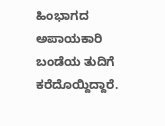ಹಿಂಭಾಗದ ಅಪಾಯಕಾರಿ ಬಂಡೆಯ ತುದಿಗೆ ಕರೆದೊಯ್ದಿದ್ದಾರೆ.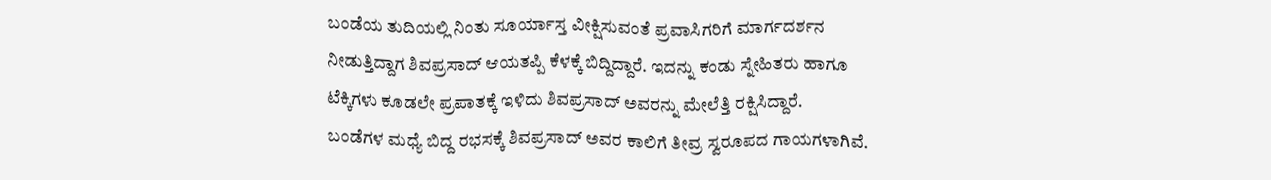ಬಂಡೆಯ ತುದಿಯಲ್ಲಿ ನಿಂತು ಸೂರ್ಯಾಸ್ತ ವೀಕ್ಷಿಸುವಂತೆ ಪ್ರವಾಸಿಗರಿಗೆ ಮಾರ್ಗದರ್ಶನ ನೀಡುತ್ತಿದ್ದಾಗ ಶಿವಪ್ರಸಾದ್ ಆಯತಪ್ಪಿ ಕೆಳಕ್ಕೆ ಬಿದ್ದಿದ್ದಾರೆ. ಇದನ್ನು ಕಂಡು ಸ್ನೇಹಿತರು ಹಾಗೂ ಟೆಕ್ಕಿಗಳು ಕೂಡಲೇ ಪ್ರಪಾತಕ್ಕೆ ಇಳಿದು ಶಿವಪ್ರಸಾದ್ ಅವರನ್ನು ಮೇಲೆತ್ತಿ ರಕ್ಷಿಸಿದ್ದಾರೆ.
ಬಂಡೆಗಳ ಮಧ್ಯೆ ಬಿದ್ದ ರಭಸಕ್ಕೆ ಶಿವಪ್ರಸಾದ್ ಅವರ ಕಾಲಿಗೆ ತೀವ್ರ ಸ್ವರೂಪದ ಗಾಯಗಳಾಗಿವೆ.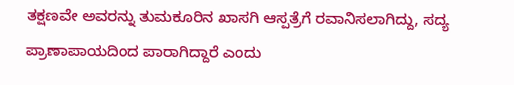ತಕ್ಷಣವೇ ಅವರನ್ನು ತುಮಕೂರಿನ ಖಾಸಗಿ ಆಸ್ಪತ್ರೆಗೆ ರವಾನಿಸಲಾಗಿದ್ದು, ಸದ್ಯ ಪ್ರಾಣಾಪಾಯದಿಂದ ಪಾರಾಗಿದ್ದಾರೆ ಎಂದು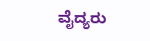ವೈದ್ಯರು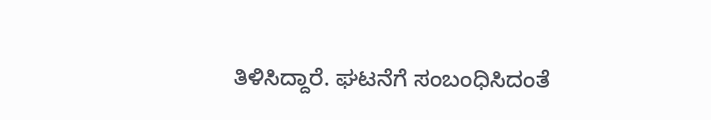ತಿಳಿಸಿದ್ದಾರೆ. ಘಟನೆಗೆ ಸಂಬಂಧಿಸಿದಂತೆ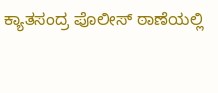ಕ್ಯಾತಸಂದ್ರ ಪೊಲೀಸ್ ಠಾಣೆಯಲ್ಲಿ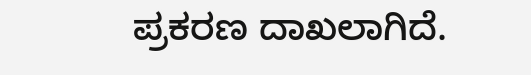ಪ್ರಕರಣ ದಾಖಲಾಗಿದೆ.